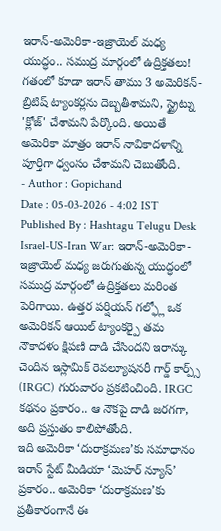ఇరాన్-అమెరికా-ఇజ్రాయెల్ మధ్య యుద్ధం.. సముద్ర మార్గంలో ఉద్రిక్తతలు!
గతంలో కూడా ఇరాన్ తాము 3 అమెరికన్-బ్రిటిష్ ట్యాంకర్లను దెబ్బతీశామని, స్ట్రైట్ను 'క్లోజ్' చేశామని పేర్కొంది. అయితే అమెరికా మాత్రం ఇరాన్ నావికాదళాన్ని పూర్తిగా ధ్వంసం చేశామని చెబుతోంది.
- Author : Gopichand
Date : 05-03-2026 - 4:02 IST
Published By : Hashtagu Telugu Desk
Israel-US-Iran War: ఇరాన్-అమెరికా-ఇజ్రాయెల్ మధ్య జరుగుతున్న యుద్ధంలో సముద్ర మార్గంలో ఉద్రిక్తతలు మరింత పెరిగాయి. ఉత్తర పర్షియన్ గల్ఫ్లో ఒక అమెరికన్ ఆయిల్ ట్యాంకర్పై తమ నౌకాదళం క్షిపణి దాడి చేసిందని ఇరాన్కు చెందిన ఇస్లామిక్ రెవల్యూషనరీ గార్డ్ కార్ప్స్ (IRGC) గురువారం ప్రకటించింది. IRGC కథనం ప్రకారం.. ఆ నౌకపై దాడి జరగగా, అది ప్రస్తుతం కాలిపోతోంది.
ఇది అమెరికా ‘దురాక్రమణ’కు సమాధానం
ఇరాన్ స్టేట్ మీడియా ‘మెహర్ న్యూస్’ ప్రకారం.. అమెరికా ‘దురాక్రమణ’కు ప్రతీకారంగానే ఈ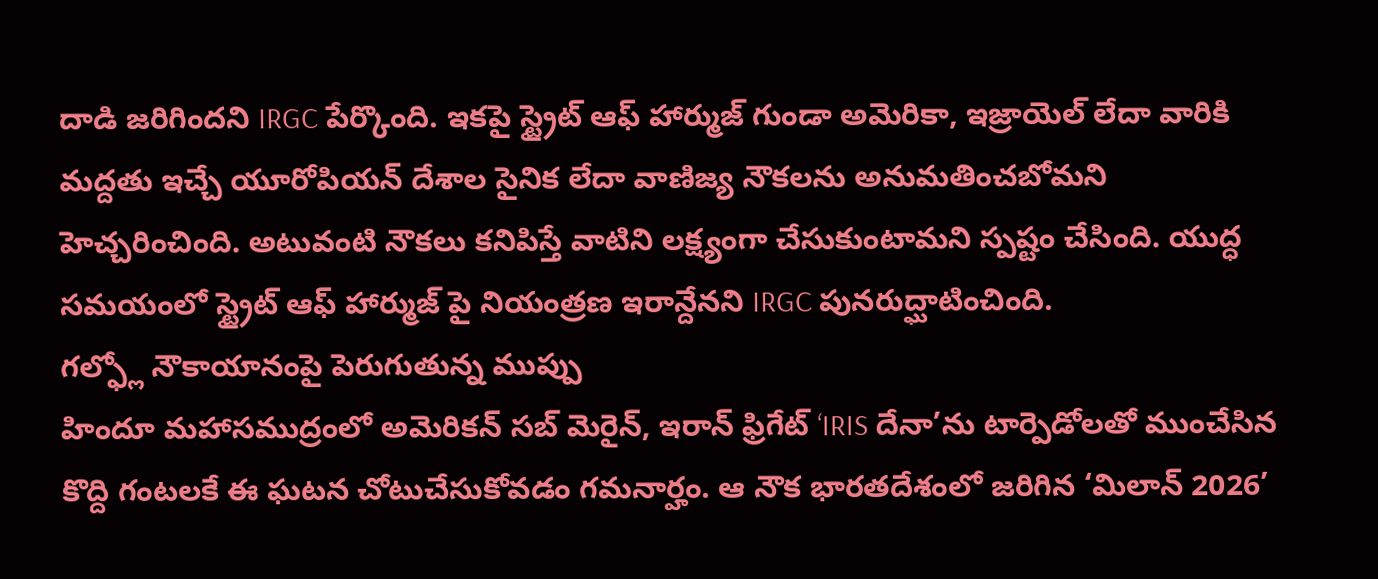దాడి జరిగిందని IRGC పేర్కొంది. ఇకపై స్ట్రైట్ ఆఫ్ హార్ముజ్ గుండా అమెరికా, ఇజ్రాయెల్ లేదా వారికి మద్దతు ఇచ్చే యూరోపియన్ దేశాల సైనిక లేదా వాణిజ్య నౌకలను అనుమతించబోమని హెచ్చరించింది. అటువంటి నౌకలు కనిపిస్తే వాటిని లక్ష్యంగా చేసుకుంటామని స్పష్టం చేసింది. యుద్ధ సమయంలో స్ట్రైట్ ఆఫ్ హార్ముజ్ పై నియంత్రణ ఇరాన్దేనని IRGC పునరుద్ఘాటించింది.
గల్ఫ్లో నౌకాయానంపై పెరుగుతున్న ముప్పు
హిందూ మహాసముద్రంలో అమెరికన్ సబ్ మెరైన్, ఇరాన్ ఫ్రిగేట్ ‘IRIS దేనా’ను టార్పెడోలతో ముంచేసిన కొద్ది గంటలకే ఈ ఘటన చోటుచేసుకోవడం గమనార్హం. ఆ నౌక భారతదేశంలో జరిగిన ‘మిలాన్ 2026’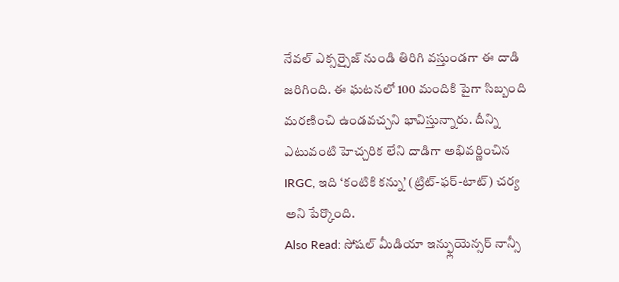నేవల్ ఎక్సర్సైజ్ నుండి తిరిగి వస్తుండగా ఈ దాడి జరిగింది. ఈ ఘటనలో 100 మందికి పైగా సిబ్బంది మరణించి ఉండవచ్చని భావిస్తున్నారు. దీన్ని ఎటువంటి హెచ్చరిక లేని దాడిగా అభివర్ణించిన IRGC, ఇది ‘కంటికి కన్ను’ (ట్రిట్-ఫర్-టాట్) చర్య అని పేర్కొంది.
Also Read: సోషల్ మీడియా ఇన్ఫ్లుయెన్సర్ నాన్సీ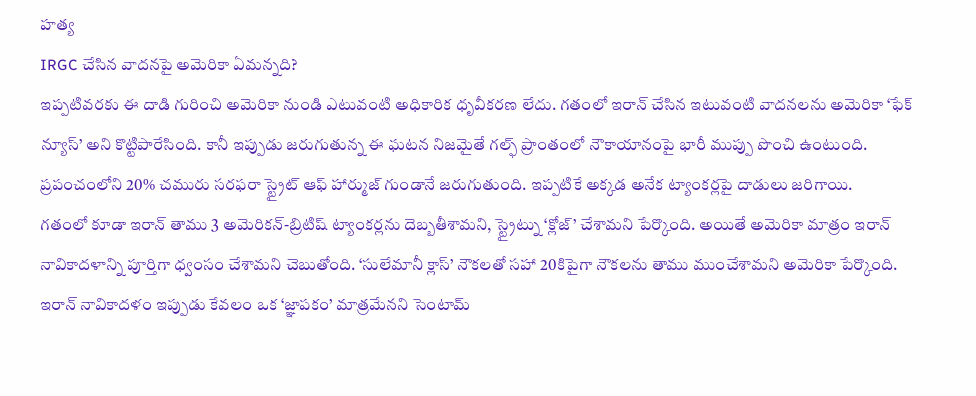హత్య
IRGC చేసిన వాదనపై అమెరికా ఏమన్నది?
ఇప్పటివరకు ఈ దాడి గురించి అమెరికా నుండి ఎటువంటి అధికారిక ధృవీకరణ లేదు. గతంలో ఇరాన్ చేసిన ఇటువంటి వాదనలను అమెరికా ‘ఫేక్ న్యూస్’ అని కొట్టిపారేసింది. కానీ ఇప్పుడు జరుగుతున్న ఈ ఘటన నిజమైతే గల్ఫ్ ప్రాంతంలో నౌకాయానంపై భారీ ముప్పు పొంచి ఉంటుంది. ప్రపంచంలోని 20% చమురు సరఫరా స్ట్రైట్ ఆఫ్ హార్ముజ్ గుండానే జరుగుతుంది. ఇప్పటికే అక్కడ అనేక ట్యాంకర్లపై దాడులు జరిగాయి.
గతంలో కూడా ఇరాన్ తాము 3 అమెరికన్-బ్రిటిష్ ట్యాంకర్లను దెబ్బతీశామని, స్ట్రైట్ను ‘క్లోజ్’ చేశామని పేర్కొంది. అయితే అమెరికా మాత్రం ఇరాన్ నావికాదళాన్ని పూర్తిగా ధ్వంసం చేశామని చెబుతోంది. ‘సులేమానీ క్లాస్’ నౌకలతో సహా 20కిపైగా నౌకలను తాము ముంచేశామని అమెరికా పేర్కొంది. ఇరాన్ నావికాదళం ఇప్పుడు కేవలం ఒక ‘జ్ఞాపకం’ మాత్రమేనని సెంటామ్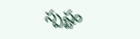స్పష్టం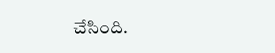చేసింది.